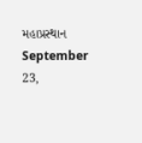મહાપ્રસ્થાન
September 23,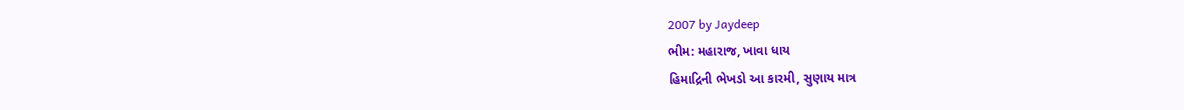2007 by Jaydeep
ભીમ: મહારાજ, ખાવા ધાય
હિમાદ્રિની ભેખડો આ કારમી, સુણાય માત્ર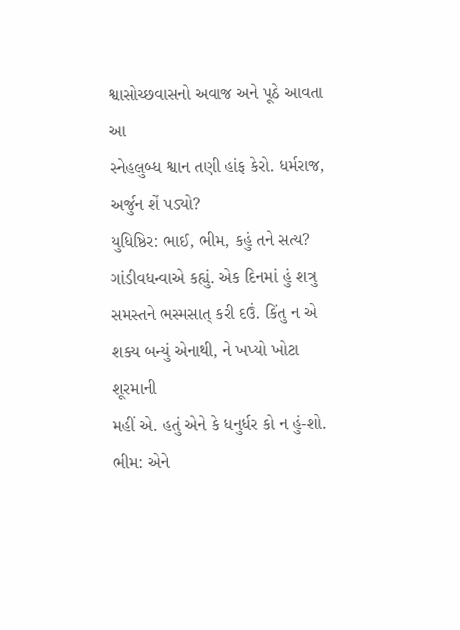શ્વાસોચ્છવાસનો અવાજ અને પૂઠે આવતા આ
સ્નેહલુબ્ધ શ્વાન તણી હાંફ કેરો. ધર્મરાજ,
અર્જુન શેં પડ્યો?
યુધિષ્ઠિર: ભાઈ, ભીમ, કહું તને સત્ય?
ગાંડીવધન્વાએ કહ્યું. એક દિનમાં હું શત્રુ
સમસ્તને ભસ્મસાત્ કરી દઉં. કિંતુ ન એ
શક્ય બન્યું એનાથી, ને ખપ્યો ખોટા શૂરમાની
મહીં એ. હતું એને કે ધનુર્ધર કો ન હું-શો.
ભીમ: એને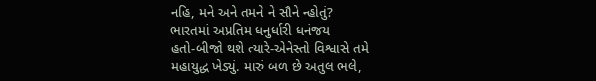નહિ, મને અને તમને ને સૌને ન્હોતું?
ભારતમાં અપ્રતિમ ધનુર્ધારી ધનંજય
હતો-બીજો થશે ત્યારે-એનેસ્તો વિશ્વાસે તમે
મહાયુદ્ધ ખેડ્યું. મારું બળ છે અતુલ ભલે,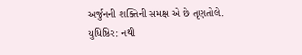અર્જુનની શક્તિની સમક્ષ એ છે તૃણતોલે.
યુધિષ્ઠિર: નથી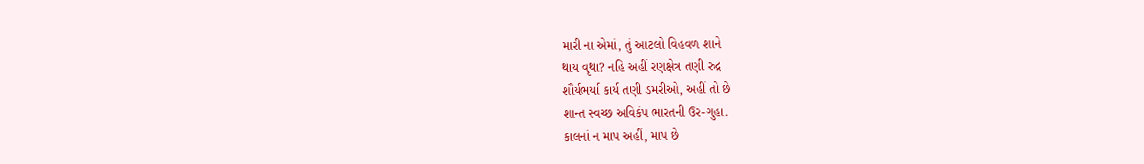મારી ના એમાં, તું આટલો વિહવળ શાને
થાય વૃથા? નહિ અહીં રણક્ષેત્ર તણી રુદ્ર
શૌર્યભર્યા કાર્ય તણી ડમરીઓ, અહીં તો છે
શાન્ત સ્વચ્છ અવિકંપ ભારતની ઉર-ગુહા.
કાલનાં ન માપ અહીં, માપ છે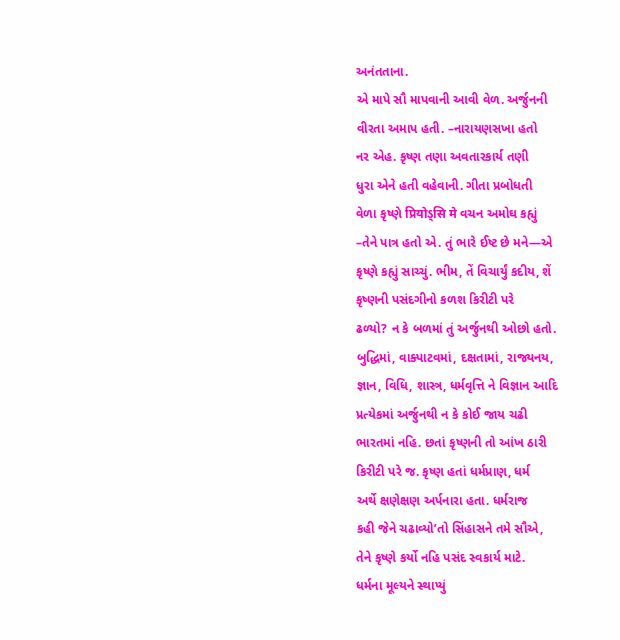અનંતતાના.
એ માપે સૌ માપવાની આવી વેળ. અર્જુનની
વીરતા અમાપ હતી. –નારાયણસખા હતો
નર એહ. કૃષ્ણ તણા અવતારકાર્ય તણી
ધુરા એને હતી વહેવાની. ગીતા પ્રબોધતી
વેળા કૃષ્ણે प्रियोડ્सि मे વચન અમોઘ કહ્યું
–તેને પાત્ર હતો એ. તું ભારે ઈષ્ટ છે મને—એ
કૃષ્ણે કહ્યું સાચ્ચું. ભીમ, તેં વિચાર્યું કદીય, શેં
કૃષ્ણની પસંદગીનો કળશ કિરીટી પરે
ઢળ્યો? ન કે બળમાં તું અર્જુનથી ઓછો હતો.
બુદ્ધિમાં, વાક્પાટવમાં, દક્ષતામાં, રાજ્યનય,
જ્ઞાન, વિધિ, શાસ્ત્ર, ધર્મવૃત્તિ ને વિજ્ઞાન આદિ
પ્રત્યેકમાં અર્જુનથી ન કે કોઈ જાય ચઢી
ભારતમાં નહિ. છતાં કૃષ્ણની તો આંખ ઠારી
કિરીટી પરે જ. કૃષ્ણ હતાં ધર્મપ્રાણ, ધર્મ
અર્થે ક્ષણેક્ષણ અર્પનારા હતા. ધર્મરાજ
કહી જેને ચઢાવ્યો’તો સિંહાસને તમે સૌએ,
તેને કૃષ્ણે કર્યો નહિ પસંદ સ્વકાર્ય માટે.
ધર્મના મૂલ્યને સ્થાપ્યું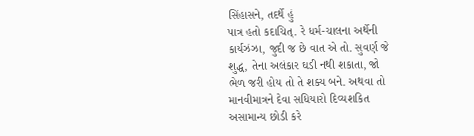સિંહાસને, તદર્થે હું
પાત્ર હતો કદાચિત્. રે ધર્મ-ચાલના અર્થેની
કાર્યઝંઝા, જુદી જ છે વાત એ તો. સુવર્ણ જે
શુદ્ધ, તેના અલંકાર ઘડી નથી શકાતા, જો
ભેળ જરી હોય તો તે શક્ય બને. અથવા તો
માનવીમાત્રને દેવા સધિયારો દિવ્યશકિત
અસામાન્ય છોડી કરે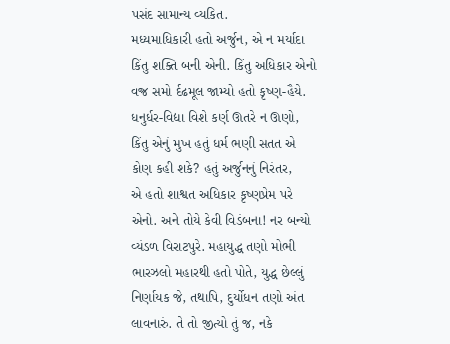પસંદ સામાન્ય વ્યકિત.
મધ્યમાધિકારી હતો અર્જુન, એ ન મર્યાદા
કિંતુ શક્તિ બની એની. કિંતુ અધિકાર એનો
વજ્ર સમો ર્દઢમૂલ જામ્યો હતો કૃષ્ણ-હૈયે.
ધનુર્ધર-વિદ્યા વિશે કર્ણ ઊતરે ન ઊણો,
કિંતુ એનું મુખ હતું ધર્મ ભણી સતત એ
કોણ કહી શકે? હતું અર્જુનનું નિરંતર,
એ હતો શાશ્વત અધિકાર કૃષ્ણપ્રેમ પરે
એનો. અને તોયે કેવી વિડંબના! નર બન્યો
વ્યંડળ વિરાટપુરે. મહાયુદ્ધ તણો મોભી
ભારઝલો મહારથી હતો પોતે, યુદ્ધ છેલ્લું
નિર્ણાયક જે, તથાપિ, દુર્યોધન તણો અંત
લાવનારું. તે તો જીત્યો તું જ, નકે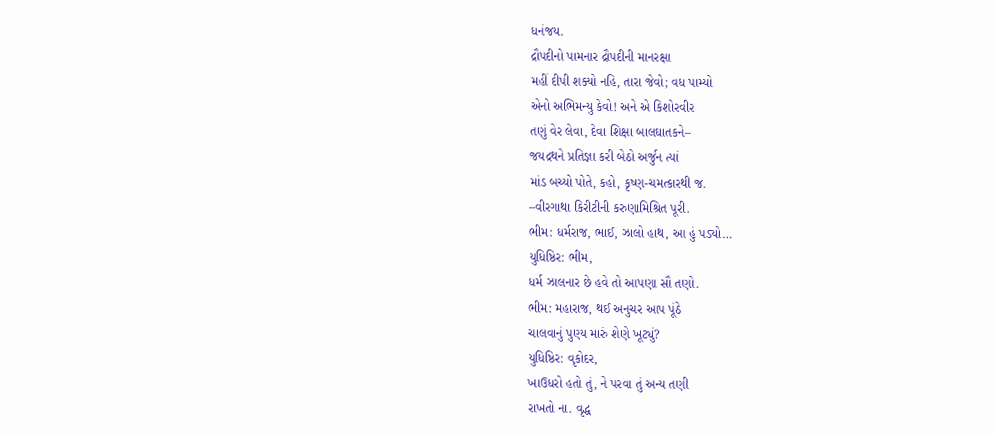ધનંજય.
દ્રૌપદીનો પામનાર દ્રૌપદીની માનરક્ષા
મહીં દીપી શક્યો નહિ, તારા જેવો; વધ પામ્યો
એનો અભિમન્યુ કેવો! અને એ કિશોરવીર
તણું વેર લેવા, દેવા શિક્ષા બાલઘાતકને–
જયદ્રથને પ્રતિજ્ઞા કરી બેઠો અર્જુન ત્યાં
માંડ બચ્યો પોતે, કહો, કૃષ્ણ-ચમત્કારથી જ.
–વીરગાથા કિરીટીની કરુણામિશ્રિત પૂરી.
ભીમ: ધર્મરાજ, ભાઈ, ઝાલો હાથ, આ હું પડ્યો…
યુધિષ્ઠિર: ભીમ,
ધર્મ ઝાલનાર છે હવે તો આપણા સૌ તણો.
ભીમ: મહારાજ, થઈ અનુચર આપ પૂંઠે
ચાલવાનું પુણ્ય મારું શેણે ખૂટ્યું?
યુધિષ્ઠિર: વૃકોદર,
ખાઉધરો હતો તું, ને પરવા તું અન્ય તણી
રાખતો ના. વૃદ્ધ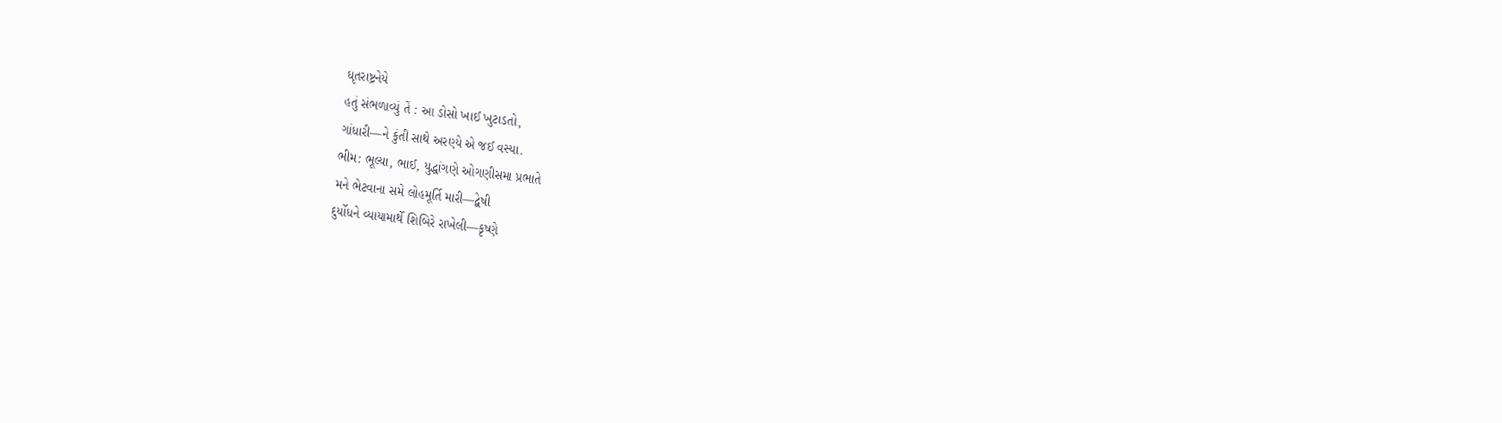ધૃતરાષ્ટ્રનેયે
હતું સંભળાવ્યું તેં : આ ડોસો ખાઈ ખુટાડતો,
ગાંધારી—ને કુંતી સાથે અરણ્યે એ જઈ વસ્યા.
ભીમ: ભૂલ્યા, ભાઈ, યુદ્ધાંગણે ઓગણીસમા પ્રભાતે
મને ભેટવાના સમે લોહમૂર્તિ મારી—દ્વેષી
દુર્યોધને વ્યાયામાર્થે શિબિરે રાખેલી—કૃષ્ણે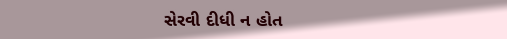સેરવી દીધી ન હોત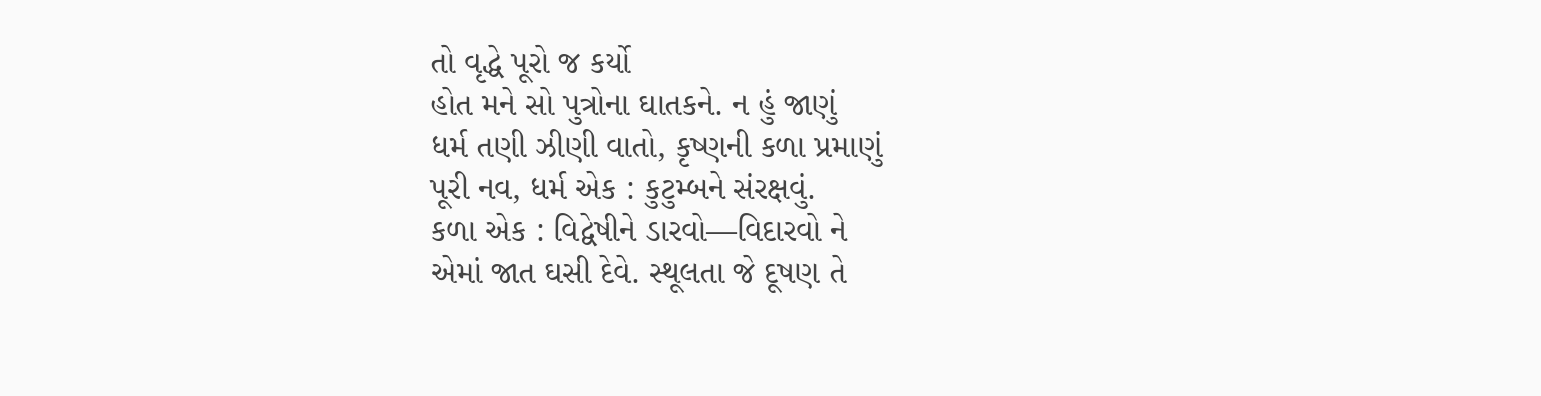તો વૃદ્ધે પૂરો જ કર્યો
હોત મને સો પુત્રોના ઘાતકને. ન હું જાણું
ધર્મ તણી ઝીણી વાતો, કૃષ્ણની કળા પ્રમાણું
પૂરી નવ, ધર્મ એક : કુટુમ્બને સંરક્ષવું.
કળા એક : વિદ્વેષીને ડારવો—વિદારવો ને
એમાં જાત ઘસી દેવે. સ્થૂલતા જે દૂષણ તે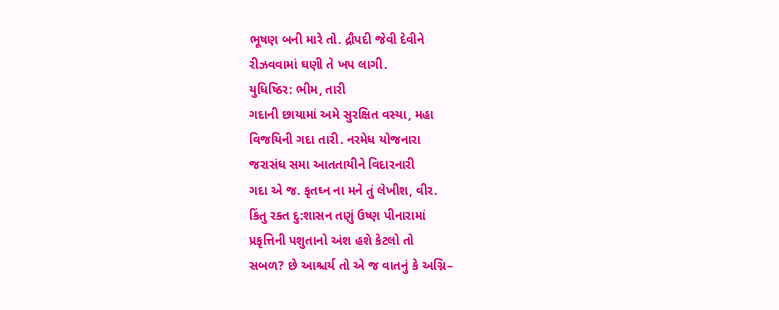ભૂષણ બની મારે તો. દ્રૌપદી જેવી દેવીને
રીઝવવામાં ઘણી તે ખપ લાગી.
યુધિષ્ઠિર: ભીમ, તારી
ગદાની છાયામાં અમે સુરક્ષિત વસ્યા, મહા
વિજયિની ગદા તારી. નરમેધ યોજનારા
જરાસંધ સમા આતતાયીને વિદારનારી
ગદા એ જ. કૃતઘ્ન ના મને તું લેખીશ, વીર.
કિંતુ રક્ત દુ:શાસન તણું ઉષ્ણ પીનારામાં
પ્રકૃત્તિની પશુતાનો અંશ હશે કેટલો તો
સબળ? છે આશ્ચર્ય તો એ જ વાતનું કે અગ્નિ–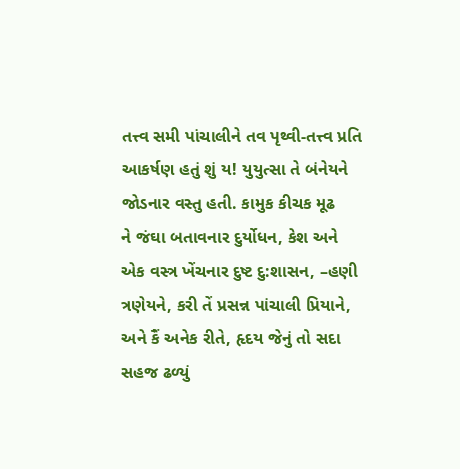તત્ત્વ સમી પાંચાલીને તવ પૃથ્વી-તત્ત્વ પ્રતિ
આકર્ષણ હતું શું ય! યુયુત્સા તે બંનેયને
જોડનાર વસ્તુ હતી. કામુક કીચક મૂઢ
ને જંઘા બતાવનાર દુર્યોધન, કેશ અને
એક વસ્ત્ર ખેંચનાર દુષ્ટ દુ:શાસન, –હણી
ત્રણેયને, કરી તેં પ્રસન્ન પાંચાલી પ્રિયાને,
અને કૈં અનેક રીતે, હૃદય જેનું તો સદા
સહજ ઢળ્યું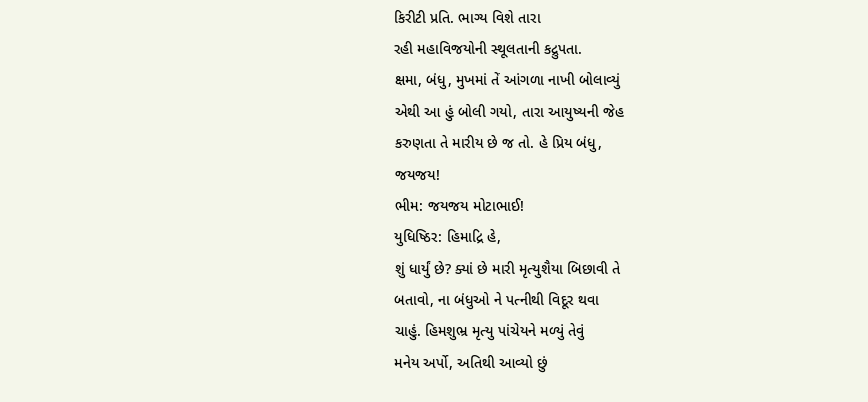કિરીટી પ્રતિ. ભાગ્ય વિશે તારા
રહી મહાવિજયોની સ્થૂલતાની કદ્રુપતા.
ક્ષમા, બંધુ, મુખમાં તેં આંગળા નાખી બોલાવ્યું
એથી આ હું બોલી ગયો, તારા આયુષ્યની જેહ
કરુણતા તે મારીય છે જ તો. હે પ્રિય બંધુ,
જયજય!
ભીમ: જયજય મોટાભાઈ!
યુધિષ્ઠિર: હિમાદ્રિ હે,
શું ધાર્યું છે? ક્યાં છે મારી મૃત્યુશૈયા બિછાવી તે
બતાવો, ના બંધુઓ ને પત્નીથી વિદૂર થવા
ચાહું. હિમશુભ્ર મૃત્યુ પાંચેયને મળ્યું તેવું
મનેય અર્પો, અતિથી આવ્યો છું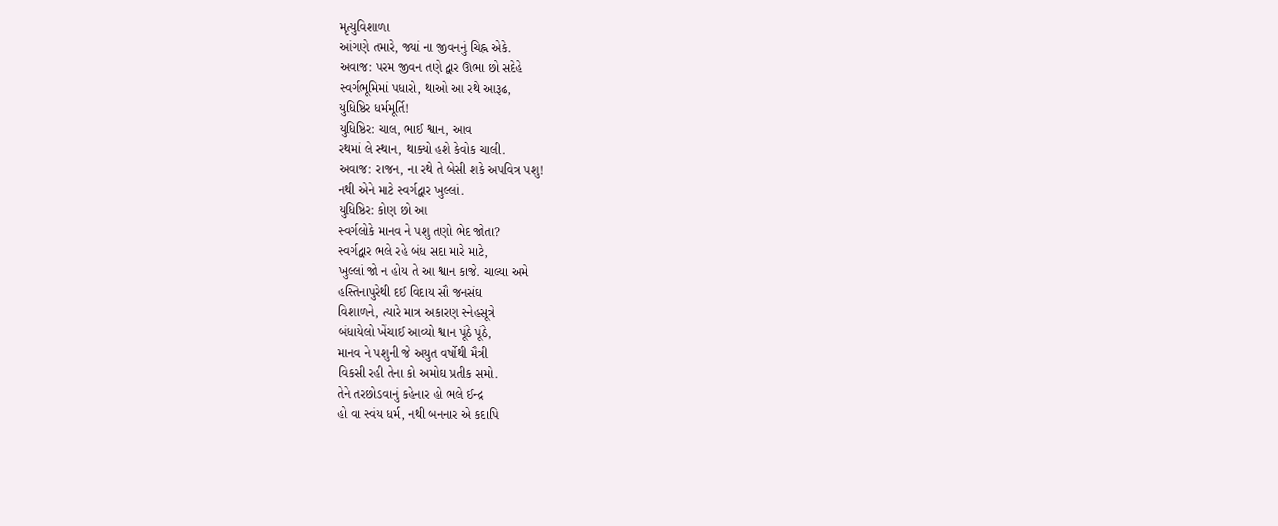મૃત્યુવિશાળા
આંગણે તમારે, જ્યાં ના જીવનનું ચિહ્ન એકે.
અવાજ: પરમ જીવન તણે દ્વાર ઊભા છો સદેહે
સ્વર્ગભૂમિમાં પધારો, થાઓ આ રથે આરૂઢ,
યુધિષ્ઠિર ધર્મમૂર્તિ!
યુધિષ્ઠિર: ચાલ, ભાઈ શ્વાન, આવ
રથમાં લે સ્થાન, થાક્યો હશે કેવોક ચાલી.
અવાજ: રાજન, ના રથે તે બેસી શકે અપવિત્ર પશુ!
નથી એને માટે સ્વર્ગદ્વાર ખુલ્લાં.
યુધિષ્ઠિર: કોણ છો આ
સ્વર્ગલોકે માનવ ને પશુ તણો ભેદ જોતા?
સ્વર્ગદ્વાર ભલે રહે બંધ સદા મારે માટે,
ખુલ્લાં જો ન હોય તે આ શ્વાન કાજે. ચાલ્યા અમે
હસ્તિનાપુરેથી દઈ વિદાય સૌ જનસંઘ
વિશાળને, ત્યારે માત્ર અકારણ સ્નેહસૂત્રે
બંધાયેલો ખેંચાઈ આવ્યો શ્વાન પૂંઠે પૂંઠે,
માનવ ને પશુની જે અયુત વર્ષોથી મૈત્રી
વિકસી રહી તેના કો અમોઘ પ્રતીક સમો.
તેને તરછોડવાનું કહેનાર હો ભલે ઈન્દ્ર
હો વા સ્વંય ધર્મ, નથી બનનાર એ કદાપિ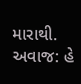મારાથી.
અવાજ: હે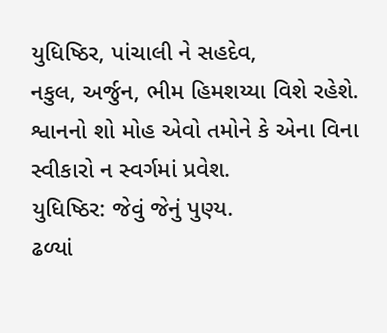યુધિષ્ઠિર, પાંચાલી ને સહદેવ,
નકુલ, અર્જુન, ભીમ હિમશય્યા વિશે રહેશે.
શ્વાનનો શો મોહ એવો તમોને કે એના વિના
સ્વીકારો ન સ્વર્ગમાં પ્રવેશ.
યુધિષ્ઠિર: જેવું જેનું પુણ્ય.
ઢળ્યાં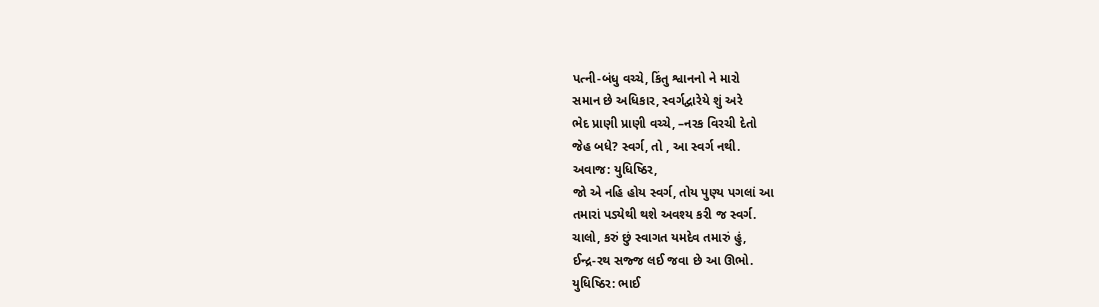પત્ની-બંધુ વચ્ચે, કિંતુ શ્વાનનો ને મારો
સમાન છે અધિકાર, સ્વર્ગદ્વારેયે શું અરે
ભેદ પ્રાણી પ્રાણી વચ્ચે, –નરક વિરચી દેતો
જેહ બધે? સ્વર્ગ, તો , આ સ્વર્ગ નથી.
અવાજ: યુધિષ્ઠિર,
જો એ નહિ હોય સ્વર્ગ, તોય પુણ્ય પગલાં આ
તમારાં પડ્યેથી થશે અવશ્ય કરી જ સ્વર્ગ.
ચાલો, કરું છું સ્વાગત યમદેવ તમારું હું,
ઈન્દ્ર-રથ સજ્જ લઈ જવા છે આ ઊભો.
યુધિષ્ઠિર: ભાઈ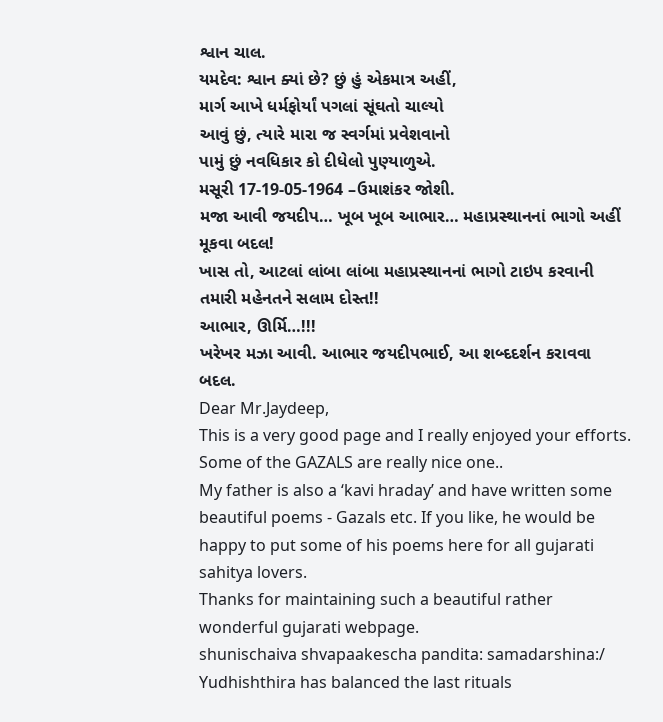શ્વાન ચાલ.
યમદેવ: શ્વાન ક્યાં છે? છું હું એકમાત્ર અહીં,
માર્ગ આખે ધર્મફોર્યાં પગલાં સૂંઘતો ચાલ્યો
આવું છું, ત્યારે મારા જ સ્વર્ગમાં પ્રવેશવાનો
પામું છું નવધિકાર કો દીધેલો પુણ્યાળુએ.
મસૂરી 17-19-05-1964 –ઉમાશંકર જોશી.
મજા આવી જયદીપ… ખૂબ ખૂબ આભાર… મહાપ્રસ્થાનનાં ભાગો અહીં મૂકવા બદલ!
ખાસ તો, આટલાં લાંબા લાંબા મહાપ્રસ્થાનનાં ભાગો ટાઇપ કરવાની તમારી મહેનતને સલામ દોસ્ત!!
આભાર, ઊર્મિ…!!!
ખરેખર મઝા આવી. આભાર જયદીપભાઈ, આ શબ્દદર્શન કરાવવા બદલ.
Dear Mr.Jaydeep,
This is a very good page and I really enjoyed your efforts.
Some of the GAZALS are really nice one..
My father is also a ‘kavi hraday’ and have written some beautiful poems - Gazals etc. If you like, he would be happy to put some of his poems here for all gujarati sahitya lovers.
Thanks for maintaining such a beautiful rather wonderful gujarati webpage.
shunischaiva shvapaakescha pandita: samadarshina:/
Yudhishthira has balanced the last rituals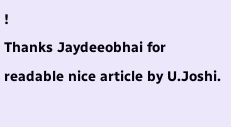!
Thanks Jaydeeobhai for readable nice article by U.Joshi.